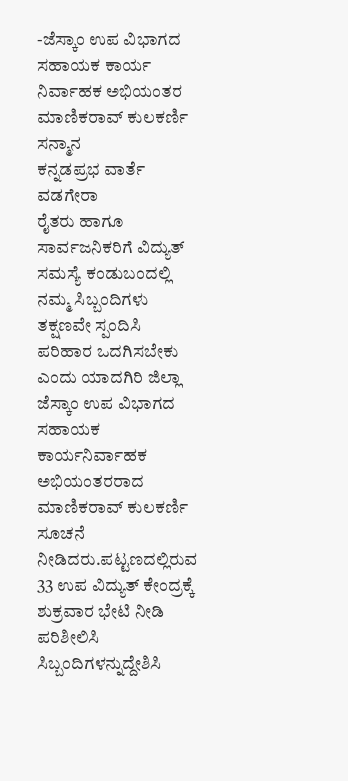-ಜೆಸ್ಕಾಂ ಉಪ ವಿಭಾಗದ ಸಹಾಯಕ ಕಾರ್ಯ ನಿರ್ವಾಹಕ ಅಭಿಯಂತರ ಮಾಣಿಕರಾವ್ ಕುಲಕರ್ಣಿ ಸನ್ಮಾನ
ಕನ್ನಡಪ್ರಭ ವಾರ್ತೆ ವಡಗೇರಾ
ರೈತರು ಹಾಗೂ ಸಾರ್ವಜನಿಕರಿಗೆ ವಿದ್ಯುತ್ ಸಮಸ್ಯೆ ಕಂಡುಬಂದಲ್ಲಿ ನಮ್ಮ ಸಿಬ್ಬಂದಿಗಳು ತಕ್ಷಣವೇ ಸ್ಪಂದಿಸಿ ಪರಿಹಾರ ಒದಗಿಸಬೇಕು ಎಂದು ಯಾದಗಿರಿ ಜಿಲ್ಲಾ ಜೆಸ್ಕಾಂ ಉಪ ವಿಭಾಗದ ಸಹಾಯಕ ಕಾರ್ಯನಿರ್ವಾಹಕ ಅಭಿಯಂತರರಾದ ಮಾಣಿಕರಾವ್ ಕುಲಕರ್ಣಿ ಸೂಚನೆ ನೀಡಿದರು.ಪಟ್ಟಣದಲ್ಲಿರುವ 33 ಉಪ ವಿದ್ಯುತ್ ಕೇಂದ್ರಕ್ಕೆ ಶುಕ್ರವಾರ ಭೇಟಿ ನೀಡಿ ಪರಿಶೀಲಿಸಿ ಸಿಬ್ಬಂದಿಗಳನ್ನುದ್ದೇಶಿಸಿ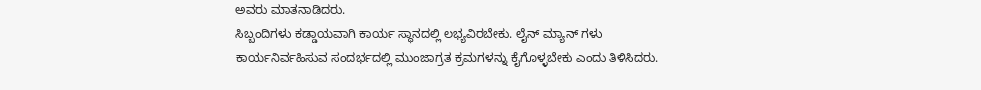ಅವರು ಮಾತನಾಡಿದರು.
ಸಿಬ್ಬಂದಿಗಳು ಕಡ್ಡಾಯವಾಗಿ ಕಾರ್ಯ ಸ್ಥಾನದಲ್ಲಿ ಲಭ್ಯವಿರಬೇಕು. ಲೈನ್ ಮ್ಯಾನ್ ಗಳು ಕಾರ್ಯನಿರ್ವಹಿಸುವ ಸಂದರ್ಭದಲ್ಲಿ ಮುಂಜಾಗ್ರತ ಕ್ರಮಗಳನ್ನು ಕೈಗೊಳ್ಳಬೇಕು ಎಂದು ತಿಳಿಸಿದರು.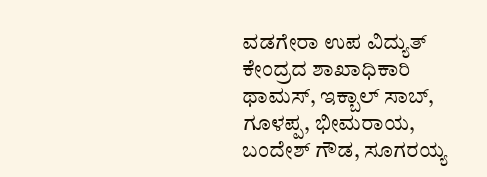ವಡಗೇರಾ ಉಪ ವಿದ್ಯುತ್ ಕೇಂದ್ರದ ಶಾಖಾಧಿಕಾರಿ ಥಾಮಸ್, ಇಕ್ಬಾಲ್ ಸಾಬ್, ಗೂಳಪ್ಪ, ಭೀಮರಾಯ, ಬಂದೇಶ್ ಗೌಡ, ಸೂಗರಯ್ಯ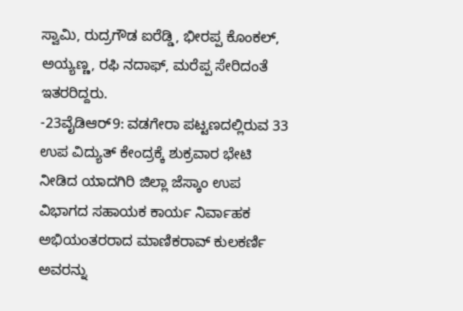ಸ್ವಾಮಿ, ರುದ್ರಗೌಡ ಐರೆಡ್ಡಿ, ಭೀರಪ್ಪ ಕೊಂಕಲ್, ಅಯ್ಯಣ್ಣ, ರಫಿ ನದಾಫ್, ಮರೆಪ್ಪ ಸೇರಿದಂತೆ ಇತರರಿದ್ದರು.
-23ವೈಡಿಆರ್9: ವಡಗೇರಾ ಪಟ್ಟಣದಲ್ಲಿರುವ 33 ಉಪ ವಿದ್ಯುತ್ ಕೇಂದ್ರಕ್ಕೆ ಶುಕ್ರವಾರ ಭೇಟಿ ನೀಡಿದ ಯಾದಗಿರಿ ಜಿಲ್ಲಾ ಜೆಸ್ಕಾಂ ಉಪ ವಿಭಾಗದ ಸಹಾಯಕ ಕಾರ್ಯ ನಿರ್ವಾಹಕ ಅಭಿಯಂತರರಾದ ಮಾಣಿಕರಾವ್ ಕುಲಕರ್ಣಿ ಅವರನ್ನು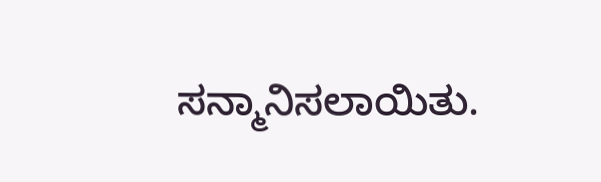ಸನ್ಮಾನಿಸಲಾಯಿತು.